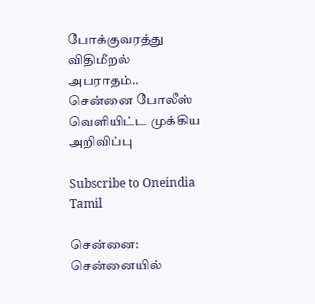போக்குவரத்து விதிமீறல் அபராதம்.. சென்னை போலீஸ் வெளியிட்ட முக்கிய அறிவிப்பு

Subscribe to Oneindia Tamil

சென்னை: சென்னையில்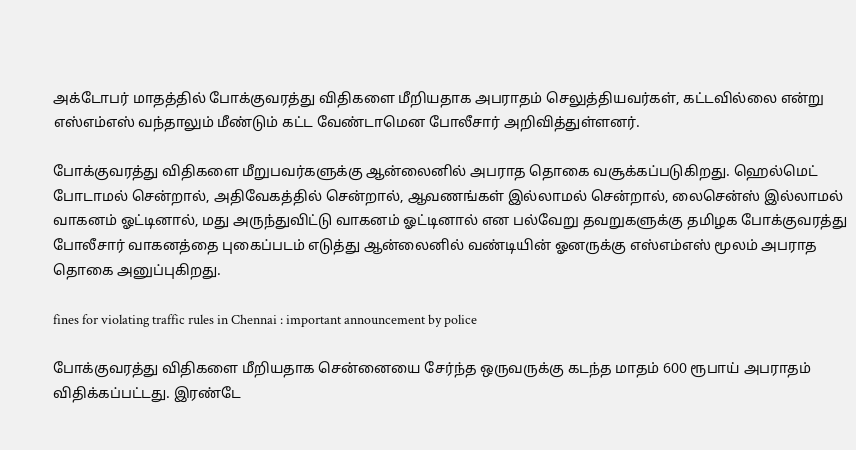அக்டோபர் மாதத்தில் போக்குவரத்து விதிகளை மீறியதாக அபராதம் செலுத்தியவர்கள், கட்டவில்லை என்று எஸ்எம்எஸ் வந்தாலும் மீண்டும் கட்ட வேண்டாமென போலீசார் அறிவித்துள்ளனர்.

போக்குவரத்து விதிகளை மீறுபவர்களுக்கு ஆன்லைனில் அபராத தொகை வசூக்கப்படுகிறது. ஹெல்மெட் போடாமல் சென்றால், அதிவேகத்தில் சென்றால், ஆவணங்கள் இல்லாமல் சென்றால், லைசென்ஸ் இல்லாமல் வாகனம் ஓட்டினால், மது அருந்துவிட்டு வாகனம் ஓட்டினால் என பல்வேறு தவறுகளுக்கு தமிழக போக்குவரத்து போலீசார் வாகனத்தை புகைப்படம் எடுத்து ஆன்லைனில் வண்டியின் ஓனருக்கு எஸ்எம்எஸ் மூலம் அபராத தொகை அனுப்புகிறது.

fines for violating traffic rules in Chennai : important announcement by police

போக்குவரத்து விதிகளை மீறியதாக சென்னையை சேர்ந்த ஒருவருக்கு கடந்த மாதம் 600 ரூபாய் அபராதம் விதிக்கப்பட்டது. இரண்டே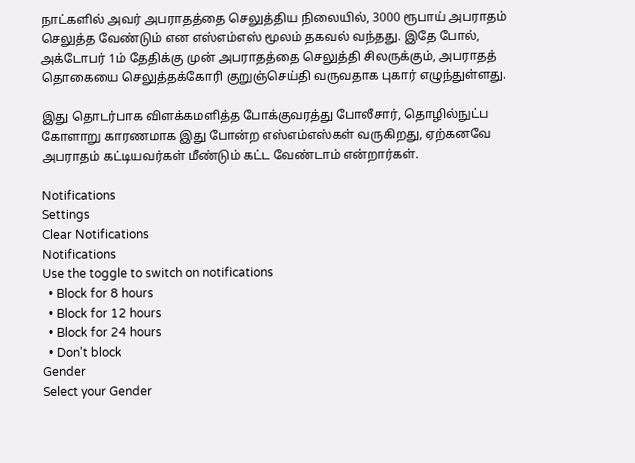நாட்களில் அவர் அபராதத்தை செலுத்திய நிலையில், 3000 ரூபாய் அபராதம் செலுத்த வேண்டும் என எஸ்எம்எஸ் மூலம் தகவல் வந்தது. இதே போல், அக்டோபர் 1ம் தேதிக்கு முன் அபராதத்தை செலுத்தி சிலருக்கும், அபராதத் தொகையை செலுத்தக்கோரி குறுஞ்செய்தி வருவதாக புகார் எழுந்துள்ளது.

இது தொடர்பாக விளக்கமளித்த போக்குவரத்து போலீசார், தொழில்நுட்ப கோளாறு காரணமாக இது போன்ற எஸ்எம்எஸ்கள் வருகிறது, ஏற்கனவே அபராதம் கட்டியவர்கள் மீண்டும் கட்ட வேண்டாம் என்றார்கள்.

Notifications
Settings
Clear Notifications
Notifications
Use the toggle to switch on notifications
  • Block for 8 hours
  • Block for 12 hours
  • Block for 24 hours
  • Don't block
Gender
Select your Gender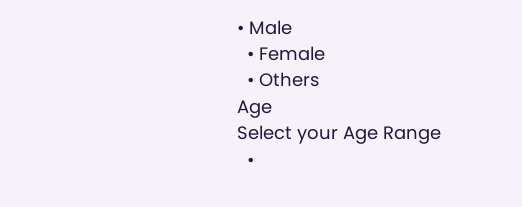• Male
  • Female
  • Others
Age
Select your Age Range
  •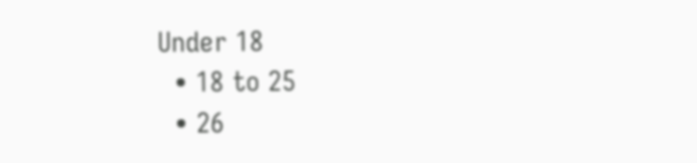Under 18
  • 18 to 25
  • 26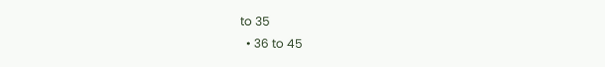to 35
  • 36 to 45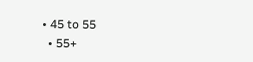• 45 to 55
  • 55+